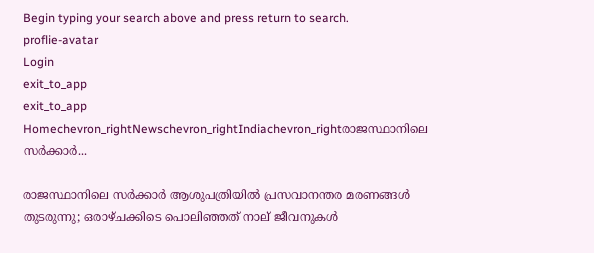Begin typing your search above and press return to search.
proflie-avatar
Login
exit_to_app
exit_to_app
Homechevron_rightNewschevron_rightIndiachevron_rightരാജസ്ഥാനിലെ സർക്കാർ...

രാജസ്ഥാനിലെ സർക്കാർ ആശുപത്രിയിൽ പ്രസവാനന്തര മരണങ്ങൾ തുടരുന്നു; ഒരാഴ്ചക്കിടെ പൊലിഞ്ഞത് നാല് ജീവനുകൾ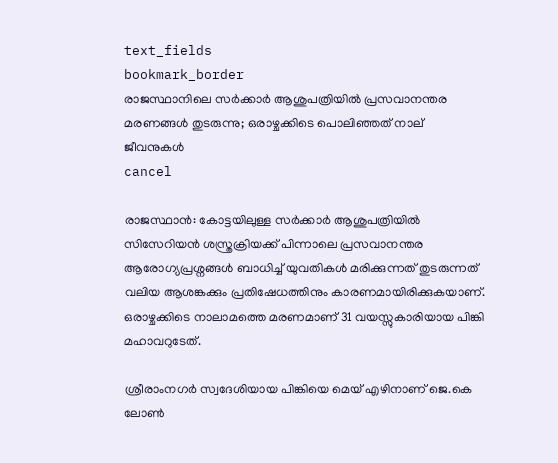text_fields
bookmark_border
രാജസ്ഥാനിലെ സർക്കാർ ആശുപത്രിയിൽ പ്രസവാനന്തര മരണങ്ങൾ തുടരുന്നു; ഒരാഴ്ചക്കിടെ പൊലിഞ്ഞത് നാല് ജീവനുകൾ
cancel

രാജസ്ഥാൻ: കോട്ടയിലുള്ള സർക്കാർ ആശുപത്രിയിൽ സിസേറിയൻ ശസ്ത്രക്രിയക്ക് പിന്നാലെ പ്രസവാനന്തര ആരോഗ്യപ്രശ്നങ്ങൾ ബാധിച്ച് യുവതികൾ മരിക്കുന്നത് തുടരുന്നത് വലിയ ആശങ്കക്കും പ്രതിഷേധത്തിനും കാരണമായിരിക്കുകയാണ്. ഒരാഴ്ചക്കിടെ നാലാമത്തെ മരണമാണ് 31 വയസ്സുകാരിയായ പിങ്കി മഹാവറുടേത്.

ശ്രീരാംനഗർ സ്വദേശിയായ പിങ്കിയെ മെയ് എഴിനാണ് ജെ.കെ ലോൺ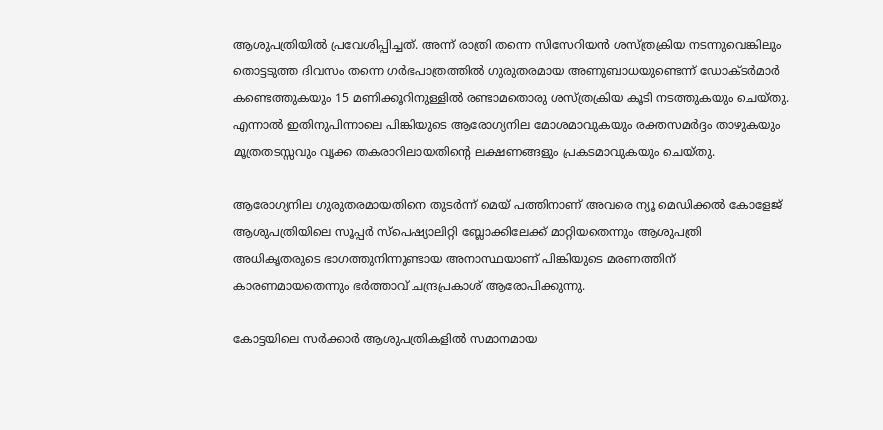ആശുപത്രിയിൽ പ്രവേശിപ്പിച്ചത്. അന്ന് രാത്രി തന്നെ സിസേറിയൻ ശസ്ത്രക്രിയ നടന്നുവെങ്കിലും തൊട്ടടുത്ത ദിവസം തന്നെ ഗർഭപാത്രത്തിൽ ഗുരുതരമായ അണുബാധയുണ്ടെന്ന് ഡോക്ടർമാർ കണ്ടെത്തുകയും 15 മണിക്കൂറിനുള്ളിൽ രണ്ടാമതൊരു ശസ്ത്രക്രിയ കൂടി നടത്തുകയും ചെയ്തു. എന്നാൽ ഇതിനുപിന്നാലെ പിങ്കിയുടെ ആരോഗ്യനില മോശമാവുകയും രക്തസമർദ്ദം താഴുകയും മൂത്രതടസ്സവും വൃക്ക തകരാറിലായതിന്റെ ലക്ഷണങ്ങളും പ്രകടമാവുകയും ചെയ്തു.

ആരോഗ്യനില ഗുരുതരമായതിനെ തുടർന്ന് മെയ് പത്തിനാണ് അവരെ ന്യൂ മെഡിക്കൽ കോളേജ് ആശുപത്രിയിലെ സൂപ്പർ സ്പെഷ്യാലിറ്റി ബ്ലോക്കിലേക്ക് മാറ്റിയതെന്നും ആശുപത്രി അധികൃതരുടെ ഭാഗത്തുനിന്നുണ്ടായ അനാസ്ഥയാണ് പിങ്കിയുടെ മരണത്തിന് കാരണമായതെന്നും ഭർത്താവ് ചന്ദ്രപ്രകാശ് ആരോപിക്കുന്നു.

കോട്ടയിലെ സർക്കാർ ആശുപത്രികളിൽ സമാനമായ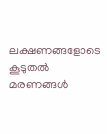ലക്ഷണങ്ങളോടെ കൂടുതൽ മരണങ്ങൾ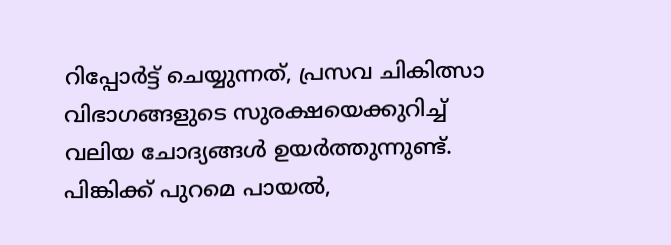റിപ്പോർട്ട് ചെയ്യുന്നത്, പ്രസവ ചികിത്സാ വിഭാഗങ്ങളുടെ സുരക്ഷയെക്കുറിച്ച് വലിയ ചോദ്യങ്ങൾ ഉയർത്തുന്നുണ്ട്. പിങ്കിക്ക് പുറമെ പായൽ,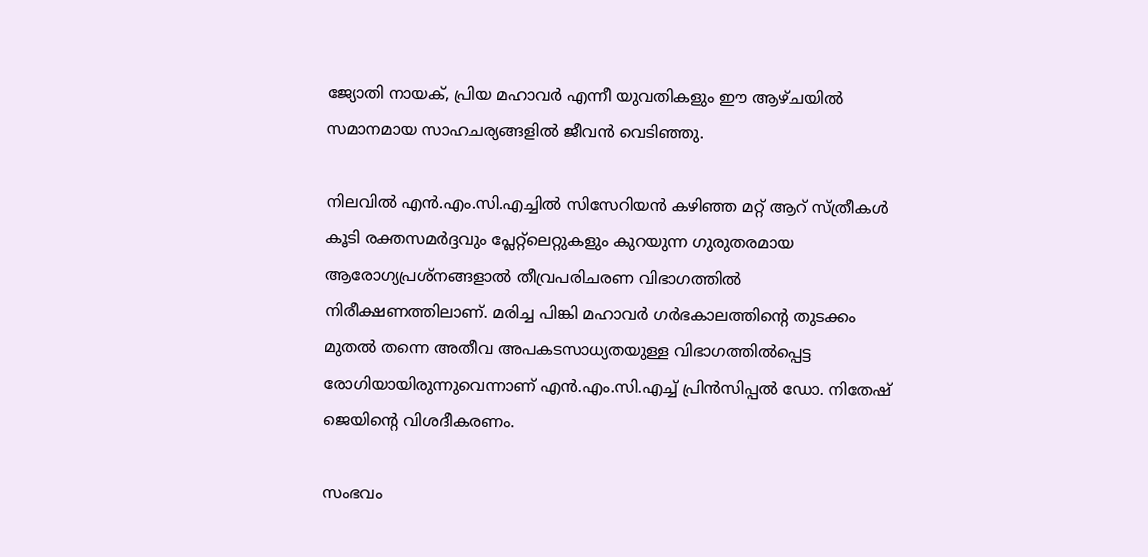ജ്യോതി നായക്, പ്രിയ മഹാവർ എന്നീ യുവതികളും ഈ ആഴ്ചയിൽ സമാനമായ സാഹചര്യങ്ങളിൽ ജീവൻ വെടിഞ്ഞു.

നിലവിൽ എൻ.എം.സി.എച്ചിൽ സിസേറിയൻ കഴിഞ്ഞ മറ്റ് ആറ് സ്ത്രീകൾ കൂടി രക്തസമർദ്ദവും പ്ലേറ്റ്‌ലെറ്റുകളും കുറയുന്ന ഗുരുതരമായ ആരോഗ്യപ്രശ്നങ്ങളാൽ തീവ്രപരിചരണ വിഭാഗത്തിൽ നിരീക്ഷണത്തിലാണ്. മരിച്ച പിങ്കി മഹാവർ ഗർഭകാലത്തിന്റെ തുടക്കം മുതൽ തന്നെ അതീവ അപകടസാധ്യതയുള്ള വിഭാഗത്തിൽപ്പെട്ട രോഗിയായിരുന്നുവെന്നാണ് എൻ.എം.സി.എച്ച് പ്രിൻസിപ്പൽ ഡോ. നിതേഷ് ജെയിന്റെ വിശദീകരണം.

സംഭവം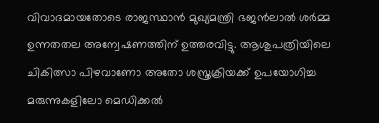വിവാദമായതോടെ രാജസ്ഥാൻ മുഖ്യമന്ത്രി ഭജൻലാൽ ശർമ്മ ഉന്നതതല അന്വേഷണത്തിന് ഉത്തരവിട്ടു. ആശുപത്രിയിലെ ചികിത്സാ പിഴവാണോ അതോ ശസ്ത്രക്രിയക്ക് ഉപയോഗിച്ച മരുന്നുകളിലോ മെഡിക്കൽ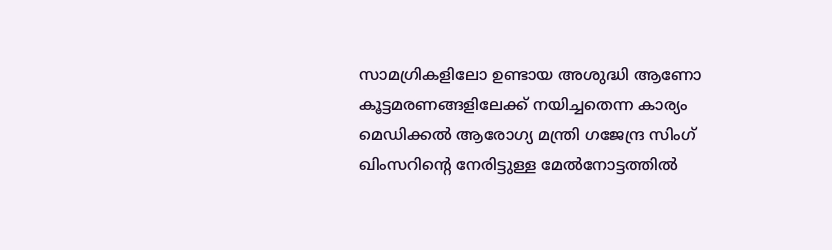സാമഗ്രികളിലോ ഉണ്ടായ അശുദ്ധി ആണോ കൂട്ടമരണങ്ങളിലേക്ക് നയിച്ചതെന്ന കാര്യം മെഡിക്കൽ ആരോഗ്യ മന്ത്രി ഗജേന്ദ്ര സിംഗ് ഖിംസറിന്റെ നേരിട്ടുള്ള മേൽനോട്ടത്തിൽ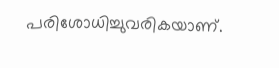പരിശോധിച്ചുവരികയാണ്.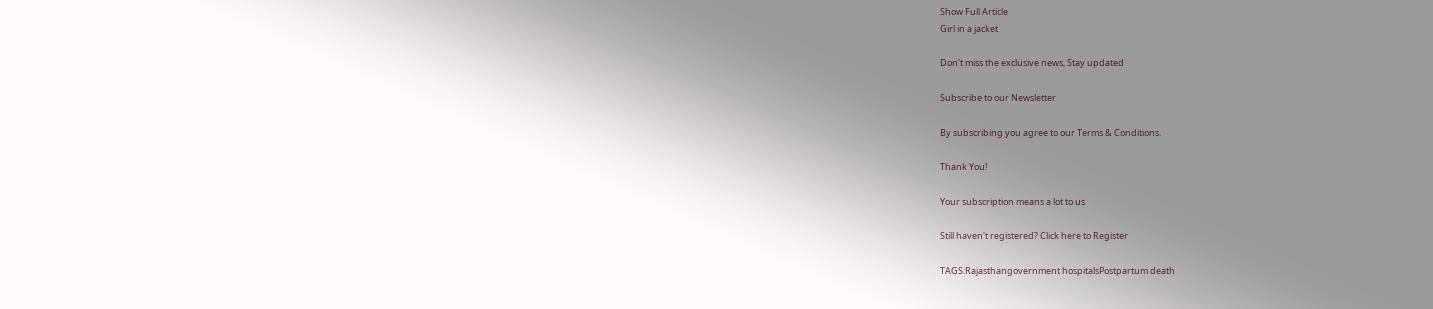Show Full Article
Girl in a jacket

Don't miss the exclusive news, Stay updated

Subscribe to our Newsletter

By subscribing you agree to our Terms & Conditions.

Thank You!

Your subscription means a lot to us

Still haven't registered? Click here to Register

TAGS:Rajasthangovernment hospitalsPostpartum death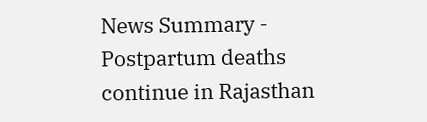News Summary - Postpartum deaths continue in Rajasthan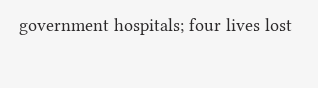government hospitals; four lives lost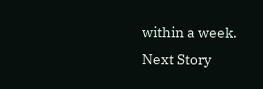within a week.
Next Story